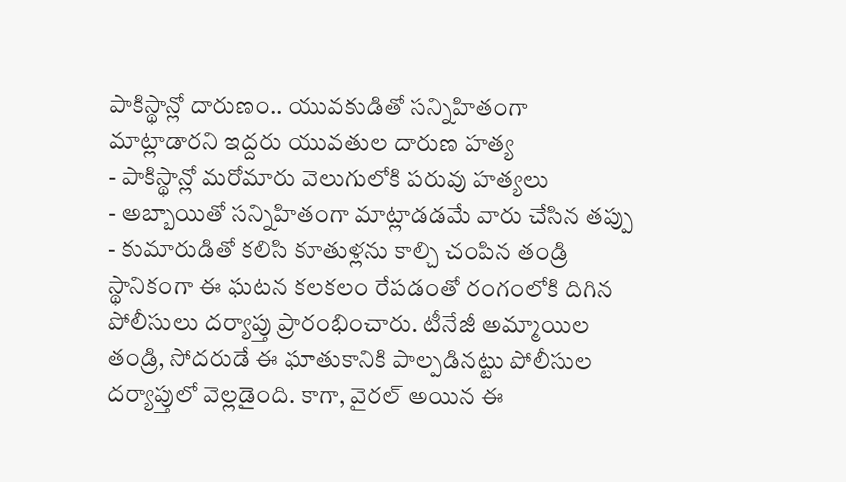పాకిస్థాన్లో దారుణం.. యువకుడితో సన్నిహితంగా మాట్లాడారని ఇద్దరు యువతుల దారుణ హత్య
- పాకిస్థాన్లో మరోమారు వెలుగులోకి పరువు హత్యలు
- అబ్బాయితో సన్నిహితంగా మాట్లాడడమే వారు చేసిన తప్పు
- కుమారుడితో కలిసి కూతుళ్లను కాల్చి చంపిన తండ్రి
స్థానికంగా ఈ ఘటన కలకలం రేపడంతో రంగంలోకి దిగిన పోలీసులు దర్యాప్తు ప్రారంభించారు. టీనేజీ అమ్మాయిల తండ్రి, సోదరుడే ఈ ఘాతుకానికి పాల్పడినట్టు పోలీసుల దర్యాప్తులో వెల్లడైంది. కాగా, వైరల్ అయిన ఈ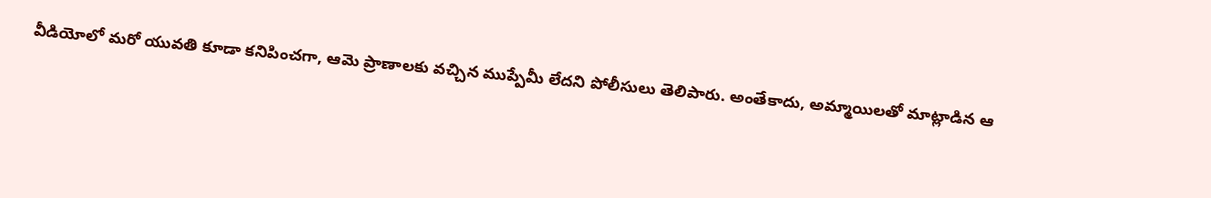వీడియోలో మరో యువతి కూడా కనిపించగా, ఆమె ప్రాణాలకు వచ్చిన ముప్పేమీ లేదని పోలీసులు తెలిపారు. అంతేకాదు, అమ్మాయిలతో మాట్లాడిన ఆ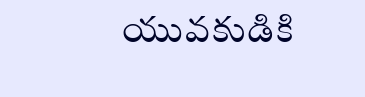యువకుడికి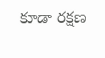కూడా రక్షణ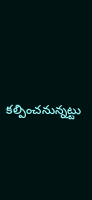కల్పించనున్నట్టు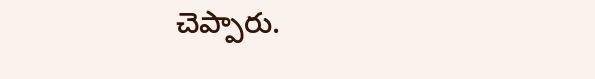చెప్పారు.